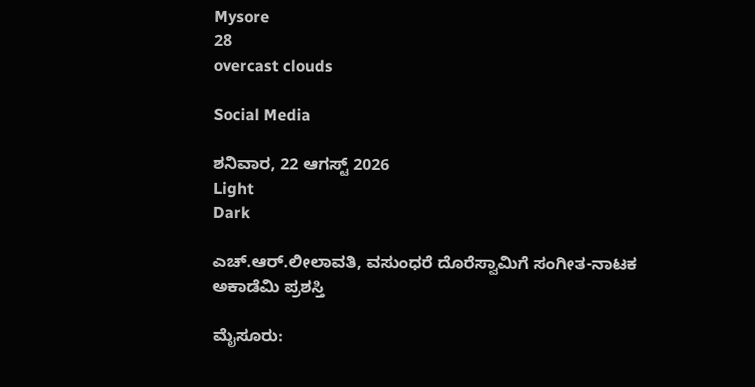Mysore
28
overcast clouds

Social Media

ಶನಿವಾರ, 22 ಆಗಸ್ಟ್ 2026
Light
Dark

ಎಚ್.ಆರ್.ಲೀಲಾವತಿ, ವಸುಂಧರೆ ದೊರೆಸ್ವಾಮಿಗೆ ಸಂಗೀತ-ನಾಟಕ ಅಕಾಡೆಮಿ ಪ್ರಶಸ್ತಿ

ಮೈಸೂರು: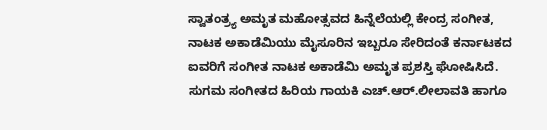ಸ್ವಾತಂತ್ರ್ಯ ಅಮೃತ ಮಹೋತ್ಸವದ ಹಿನ್ನೆಲೆಯಲ್ಲಿ ಕೇಂದ್ರ ಸಂಗೀತ, ನಾಟಕ ಅಕಾಡೆಮಿಯು ಮೈಸೂರಿನ ಇಬ್ಬರೂ ಸೇರಿದಂತೆ ಕರ್ನಾಟಕದ ಐವರಿಗೆ ಸಂಗೀತ ನಾಟಕ ಅಕಾಡೆಮಿ ಅಮೃತ ಪ್ರಶಸ್ತಿ ಘೋಷಿಸಿದೆ. ಸುಗಮ ಸಂಗೀತದ ಹಿರಿಯ ಗಾಯಕಿ ಎಚ್.ಆರ್.ಲೀಲಾವತಿ ಹಾಗೂ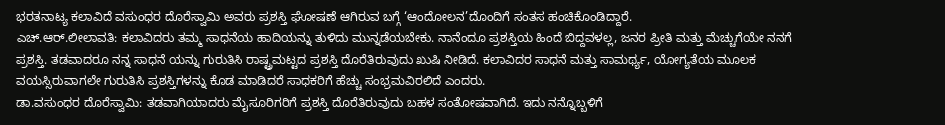ಭರತನಾಟ್ಯ ಕಲಾವಿದೆ ವಸುಂಧರ ದೊರೆಸ್ವಾಮಿ ಅವರು ಪ್ರಶಸ್ತಿ ಘೋಷಣೆ ಆಗಿರುವ ಬಗ್ಗೆ ‘ಆಂದೋಲನ’ದೊಂದಿಗೆ ಸಂತಸ ಹಂಚಿಕೊಂಡಿದ್ದಾರೆ.
ಎಚ್.ಆರ್.ಲೀಲಾವತಿ: ಕಲಾವಿದರು ತಮ್ಮ ಸಾಧನೆಯ ಹಾದಿಯನ್ನು ತುಳಿದು ಮುನ್ನಡೆಯಬೇಕು. ನಾನೆಂದೂ ಪ್ರಶಸ್ತಿಯ ಹಿಂದೆ ಬಿದ್ದವಳಲ್ಲ, ಜನರ ಪ್ರೀತಿ ಮತ್ತು ಮೆಚ್ಚುಗೆಯೇ ನನಗೆ ಪ್ರಶಸ್ತಿ. ತಡವಾದರೂ ನನ್ನ ಸಾಧನೆ ಯನ್ನು ಗುರುತಿಸಿ ರಾಷ್ಟ್ರಮಟ್ಟದ ಪ್ರಶಸ್ತಿ ದೊರೆತಿರುವುದು ಖುಷಿ ನೀಡಿದೆ. ಕಲಾವಿದರ ಸಾಧನೆ ಮತ್ತು ಸಾಮರ್ಥ್ಯ, ಯೋಗ್ಯತೆಯ ಮೂಲಕ ವಯಸ್ಸಿರುವಾಗಲೇ ಗುರುತಿಸಿ ಪ್ರಶಸ್ತಿಗಳನ್ನು ಕೊಡ ಮಾಡಿದರೆ ಸಾಧಕರಿಗೆ ಹೆಚ್ಚು ಸಂಭ್ರಮವಿರಲಿದೆ ಎಂದರು.
ಡಾ.ವಸುಂಧರ ದೊರೆಸ್ವಾಮಿ: ತಡವಾಗಿಯಾದರು ಮೈಸೂರಿಗರಿಗೆ ಪ್ರಶಸ್ತಿ ದೊರೆತಿರುವುದು ಬಹಳ ಸಂತೋಷವಾಗಿದೆ. ಇದು ನನ್ನೊಬ್ಬಳಿಗೆ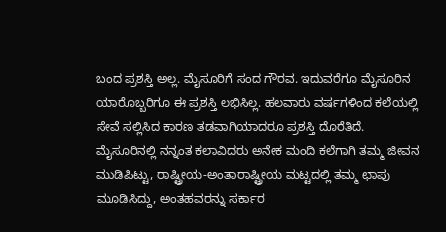ಬಂದ ಪ್ರಶಸ್ತಿ ಅಲ್ಲ. ಮೈಸೂರಿಗೆ ಸಂದ ಗೌರವ. ಇದುವರೆಗೂ ಮೈಸೂರಿನ ಯಾರೊಬ್ಬರಿಗೂ ಈ ಪ್ರಶಸ್ತಿ ಲಭಿಸಿಲ್ಲ. ಹಲವಾರು ವರ್ಷಗಳಿಂದ ಕಲೆಯಲ್ಲಿ ಸೇವೆ ಸಲ್ಲಿಸಿದ ಕಾರಣ ತಡವಾಗಿಯಾದರೂ ಪ್ರಶಸ್ತಿ ದೊರೆತಿದೆ. ಮೈಸೂರಿನಲ್ಲಿ ನನ್ನಂತ ಕಲಾವಿದರು ಅನೇಕ ಮಂದಿ ಕಲೆಗಾಗಿ ತಮ್ಮ ಜೀವನ ಮುಡಿಪಿಟ್ಟು, ರಾಷ್ಟ್ರೀಯ-ಅಂತಾರಾಷ್ಟ್ರೀಯ ಮಟ್ಟದಲ್ಲಿ ತಮ್ಮ ಛಾಪು ಮೂಡಿಸಿದ್ದು, ಅಂತಹವರನ್ನು ಸರ್ಕಾರ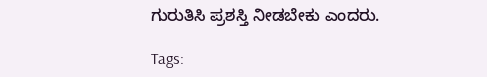ಗುರುತಿಸಿ ಪ್ರಶಸ್ತಿ ನೀಡಬೇಕು ಎಂದರು.

Tags: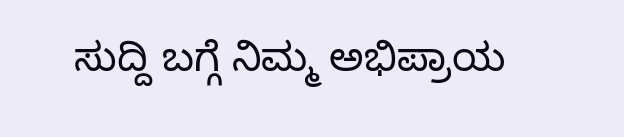ಸುದ್ದಿ ಬಗ್ಗೆ ನಿಮ್ಮ ಅಭಿಪ್ರಾಯ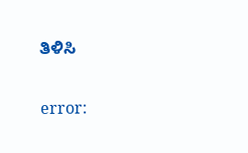ತಿಳಿಸಿ

error: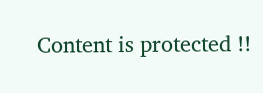Content is protected !!